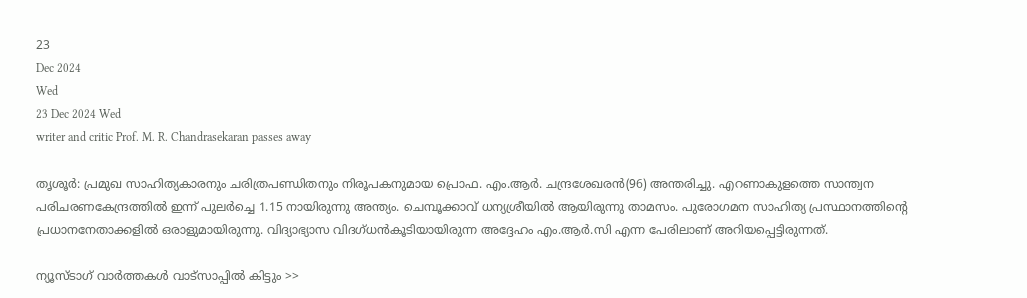23
Dec 2024
Wed
23 Dec 2024 Wed
writer and critic Prof. M. R. Chandrasekaran passes away

തൃശൂര്‍: പ്രമുഖ സാഹിത്യകാരനും ചരിത്രപണ്ഡിതനും നിരൂപകനുമായ പ്രൊഫ. എം.ആര്‍. ചന്ദ്രശേഖരന്‍(96) അന്തരിച്ചു. എറണാകുളത്തെ സാന്ത്വന പരിചരണകേന്ദ്രത്തില്‍ ഇന്ന് പുലര്‍ച്ചെ 1.15 നായിരുന്നു അന്ത്യം. ചെമ്പൂക്കാവ് ധന്യശ്രീയില്‍ ആയിരുന്നു താമസം. പുരോഗമന സാഹിത്യ പ്രസ്ഥാനത്തിന്റെ പ്രധാനനേതാക്കളില്‍ ഒരാളുമായിരുന്നു. വിദ്യാഭ്യാസ വിദഗ്ധന്‍കൂടിയായിരുന്ന അദ്ദേഹം എം.ആര്‍.സി എന്ന പേരിലാണ് അറിയപ്പെട്ടിരുന്നത്.

ന്യൂസ്ടാഗ് വാര്‍ത്തകള്‍ വാട്‌സാപ്പില്‍ കിട്ടും >>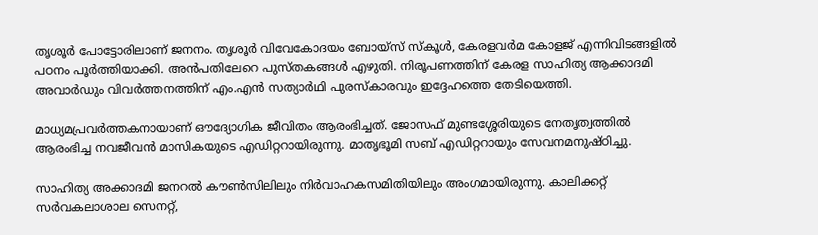തൃശൂര്‍ പോട്ടോരിലാണ് ജനനം. തൃശൂര്‍ വിവേകോദയം ബോയ്‌സ് സ്‌കൂള്‍, കേരളവര്‍മ കോളജ് എന്നിവിടങ്ങളില്‍ പഠനം പൂര്‍ത്തിയാക്കി. അന്‍പതിലേറെ പുസ്തകങ്ങള്‍ എഴുതി. നിരൂപണത്തിന് കേരള സാഹിത്യ ആക്കാദമി അവാര്‍ഡും വിവര്‍ത്തനത്തിന് എം.എന്‍ സത്യാര്‍ഥി പുരസ്‌കാരവും ഇദ്ദേഹത്തെ തേടിയെത്തി.

മാധ്യമപ്രവര്‍ത്തകനായാണ് ഔദ്യോഗിക ജീവിതം ആരംഭിച്ചത്. ജോസഫ് മുണ്ടശ്ശേരിയുടെ നേതൃത്വത്തില്‍ ആരംഭിച്ച നവജീവന്‍ മാസികയുടെ എഡിറ്ററായിരുന്നു. മാതൃഭൂമി സബ് എഡിറ്ററായും സേവനമനുഷ്ഠിച്ചു.

സാഹിത്യ അക്കാദമി ജനറല്‍ കൗണ്‍സിലിലും നിര്‍വാഹകസമിതിയിലും അംഗമായിരുന്നു. കാലിക്കറ്റ് സര്‍വകലാശാല സെനറ്റ്,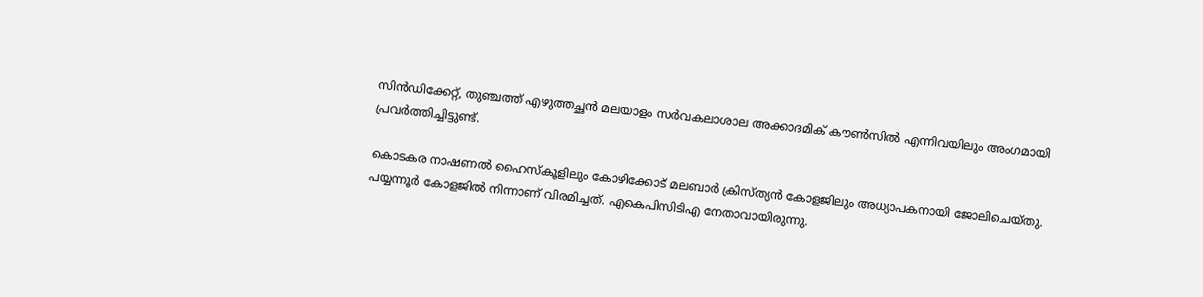സിന്‍ഡിക്കേറ്റ്, തുഞ്ചത്ത് എഴുത്തച്ഛന്‍ മലയാളം സര്‍വകലാശാല അക്കാദമിക് കൗണ്‍സില്‍ എന്നിവയിലും അംഗമായി പ്രവര്‍ത്തിച്ചിട്ടുണ്ട്.

കൊടകര നാഷണല്‍ ഹൈസ്‌കൂളിലും കോഴിക്കോട് മലബാര്‍ ക്രിസ്ത്യന്‍ കോളജിലും അധ്യാപകനായി ജോലിചെയ്തു. പയ്യന്നൂര്‍ കോളജില്‍ നിന്നാണ് വിരമിച്ചത്. എകെപിസിടിഎ നേതാവായിരുന്നു.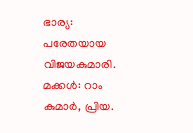ഭാര്യ: പരേതയായ വിജയകുമാരി. മക്കള്‍: റാം കുമാര്‍, പ്രിയ.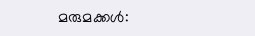മരുമക്കള്‍: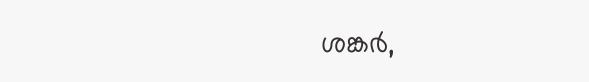ശങ്കര്‍,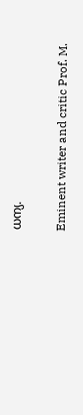ധന്യ.

Eminent writer and critic Prof. M.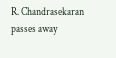R. Chandrasekaran passes away